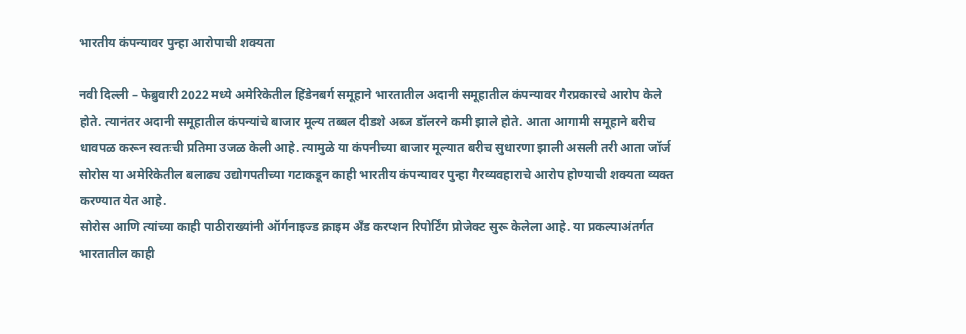भारतीय कंपन्यावर पुन्हा आरोपाची शक्यता

नवी दिल्ली – फेब्रुवारी 2022 मध्ये अमेरिकेतील हिंडेनबर्ग समूहाने भारतातील अदानी समूहातील कंपन्यावर गैरप्रकारचे आरोप केले होते. त्यानंतर अदानी समूहातील कंपन्यांचे बाजार मूल्य तब्बल दीडशे अब्ज डॉलरने कमी झाले होते. आता आगामी समूहाने बरीच धावपळ करून स्वतःची प्रतिमा उजळ केली आहे. त्यामुळे या कंपनीच्या बाजार मूल्यात बरीच सुधारणा झाली असली तरी आता जॉर्ज सोरोस या अमेरिकेतील बलाढ्य उद्योगपतीच्या गटाकडून काही भारतीय कंपन्यावर पुन्हा गैरव्यवहाराचे आरोप होण्याची शक्यता व्यक्त करण्यात येत आहे.
सोरोस आणि त्यांच्या काही पाठीराख्यांनी ऑर्गनाइज्ड क्राइम अँड करप्शन रिपोर्टिंग प्रोजेक्ट सुरू केलेला आहे. या प्रकल्पाअंतर्गत भारतातील काही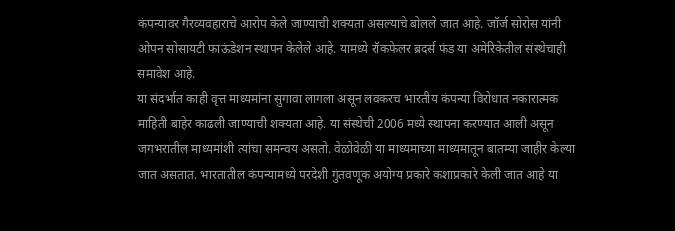कंपन्यावर गैरव्यवहाराचे आरोप केले जाण्याची शक्यता असल्याचे बोलले जात आहे. जॉर्ज सोरोस यांनी ओपन सोसायटी फाऊंडेशन स्थापन केलेले आहे. यामध्ये रॉकफेलर ब्रदर्स फंड या अमेरिकेतील संस्थेचाही समावेश आहे.
या संदर्भात काही वृत्त माध्यमांना सुगावा लागला असून लवकरच भारतीय कंपन्या विरोधात नकारात्मक माहिती बाहेर काढली जाण्याची शक्यता आहे. या संस्थेची 2006 मध्ये स्थापना करण्यात आली असून जगभरातील माध्यमांशी त्यांचा समन्वय असतो. वेळोवेळी या माध्यमाच्या माध्यमातून बातम्या जाहीर केल्या जात असतात. भारतातील कंपन्यामध्ये परदेशी गुंतवणूक अयोग्य प्रकारे कशाप्रकारे केली जात आहे या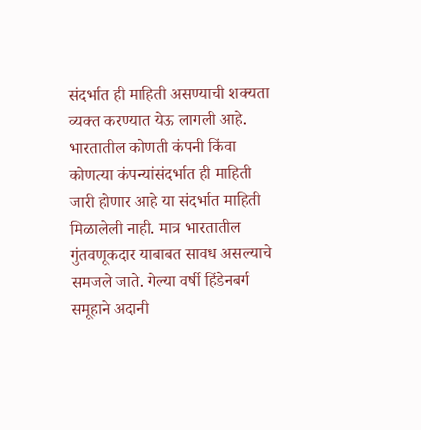संदर्भात ही माहिती असण्याची शक्यता व्यक्त करण्यात येऊ लागली आहे.
भारतातील कोणती कंपनी किंवा कोणत्या कंपन्यांसंदर्भात ही माहिती जारी होणार आहे या संदर्भात माहिती मिळालेली नाही. मात्र भारतातील गुंतवणूकदार याबाबत सावध असल्याचे समजले जाते. गेल्या वर्षी हिंडेनबर्ग समूहाने अदानी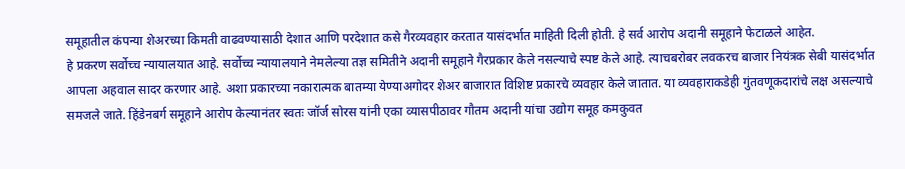समूहातील कंपन्या शेअरच्या किमती वाढवण्यासाठी देशात आणि परदेशात कसे गैरव्यवहार करतात यासंदर्भात माहिती दिली होती. हे सर्व आरोप अदानी समूहाने फेटाळले आहेत.
हे प्रकरण सर्वोच्च न्यायालयात आहे. सर्वोच्च न्यायालयाने नेमलेल्या तज्ञ समितीने अदानी समूहाने गैरप्रकार केले नसल्याचे स्पष्ट केले आहे. त्याचबरोबर लवकरच बाजार नियंत्रक सेबी यासंदर्भात आपला अहवाल सादर करणार आहे. अशा प्रकारच्या नकारात्मक बातम्या येण्याअगोदर शेअर बाजारात विशिष्ट प्रकारचे व्यवहार केले जातात. या व्यवहाराकडेही गुंतवणूकदारांचे लक्ष असल्याचे समजले जाते. हिंडेनबर्ग समूहाने आरोप केल्यानंतर स्वतः जॉर्ज सोरस यांनी एका व्यासपीठावर गौतम अदानी यांचा उद्योग समूह कमकुवत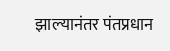झाल्यानंतर पंतप्रधान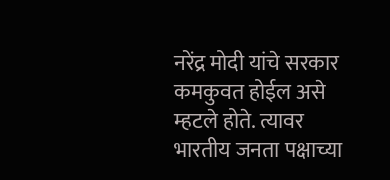नरेंद्र मोदी यांचे सरकार कमकुवत होईल असे म्हटले होते. त्यावर भारतीय जनता पक्षाच्या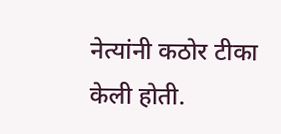नेत्यांनी कठोर टीका केली होती.